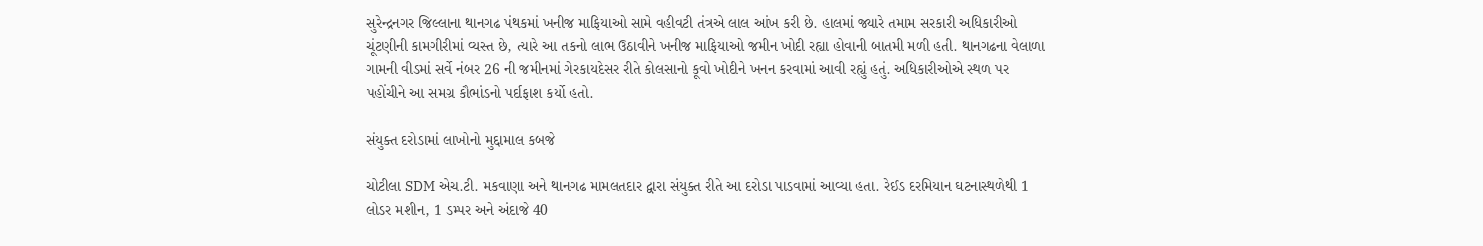સુરેન્દ્રનગર જિલ્લાના થાનગઢ પંથકમાં ખનીજ માફિયાઓ સામે વહીવટી તંત્રએ લાલ આંખ કરી છે. હાલમાં જ્યારે તમામ સરકારી અધિકારીઓ ચૂંટણીની કામગીરીમાં વ્યસ્ત છે, ત્યારે આ તકનો લાભ ઉઠાવીને ખનીજ માફિયાઓ જમીન ખોદી રહ્યા હોવાની બાતમી મળી હતી. થાનગઢના વેલાળા ગામની વીડમાં સર્વે નંબર 26 ની જમીનમાં ગેરકાયદેસર રીતે કોલસાનો કૂવો ખોદીને ખનન કરવામાં આવી રહ્યું હતું. અધિકારીઓએ સ્થળ પર પહોંચીને આ સમગ્ર કૌભાંડનો પર્દાફાશ કર્યો હતો.

સંયુક્ત દરોડામાં લાખોનો મુદ્દામાલ કબજે

ચોટીલા SDM એચ.ટી. મકવાણા અને થાનગઢ મામલતદાર દ્વારા સંયુક્ત રીતે આ દરોડા પાડવામાં આવ્યા હતા. રેઈડ દરમિયાન ઘટનાસ્થળેથી 1 લોડર મશીન, 1 ડમ્પર અને અંદાજે 40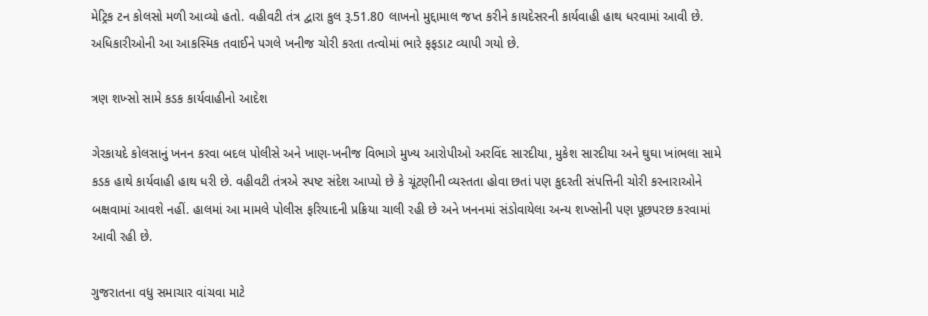મેટ્રિક ટન કોલસો મળી આવ્યો હતો. વહીવટી તંત્ર દ્વારા કુલ રૂ.51.80 લાખનો મુદ્દામાલ જપ્ત કરીને કાયદેસરની કાર્યવાહી હાથ ધરવામાં આવી છે. અધિકારીઓની આ આકસ્મિક તવાઈને પગલે ખનીજ ચોરી કરતા તત્વોમાં ભારે ફફડાટ વ્યાપી ગયો છે.

ત્રણ શખ્સો સામે કડક કાર્યવાહીનો આદેશ

ગેરકાયદે કોલસાનું ખનન કરવા બદલ પોલીસે અને ખાણ-ખનીજ વિભાગે મુખ્ય આરોપીઓ અરવિંદ સારદીયા, મુકેશ સારદીયા અને ઘુઘા ખાંભલા સામે કડક હાથે કાર્યવાહી હાથ ધરી છે. વહીવટી તંત્રએ સ્પષ્ટ સંદેશ આપ્યો છે કે ચૂંટણીની વ્યસ્તતા હોવા છતાં પણ કુદરતી સંપત્તિની ચોરી કરનારાઓને બક્ષવામાં આવશે નહીં. હાલમાં આ મામલે પોલીસ ફરિયાદની પ્રક્રિયા ચાલી રહી છે અને ખનનમાં સંડોવાયેલા અન્ય શખ્સોની પણ પૂછપરછ કરવામાં આવી રહી છે.

ગુજરાતના વધુ સમાચાર વાંચવા માટે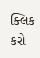ક્લિક કરો